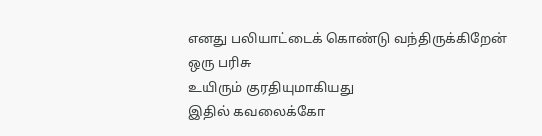எனது பலியாட்டைக் கொண்டு வந்திருக்கிறேன்
ஒரு பரிசு
உயிரும் குரதியுமாகியது
இதில் கவலைக்கோ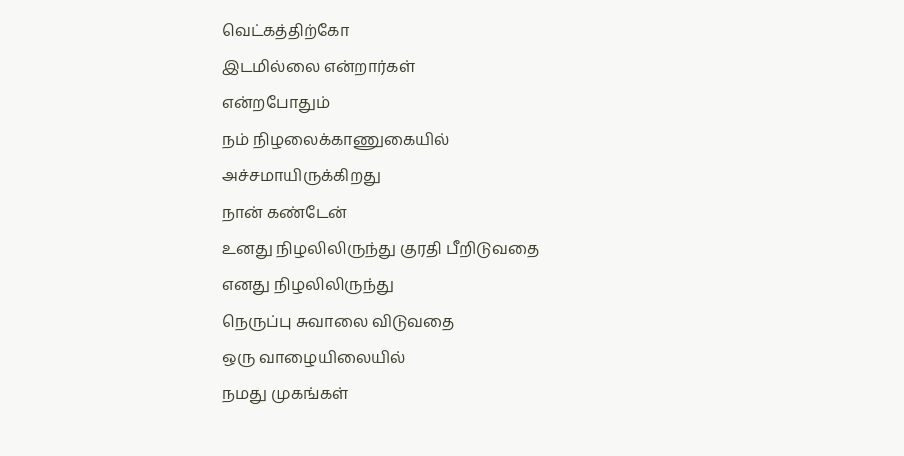வெட்கத்திற்கோ
இடமில்லை என்றார்கள்
என்றபோதும்
நம் நிழலைக்காணுகையில்
அச்சமாயிருக்கிறது
நான் கண்டேன்
உனது நிழலிலிருந்து குரதி பீறிடுவதை
எனது நிழலிலிருந்து
நெருப்பு சுவாலை விடுவதை
ஒரு வாழையிலையில்
நமது முகங்கள்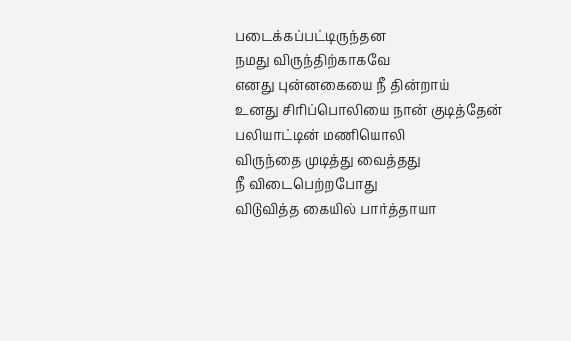படைக்கப்பட்டிருந்தன
நமது விருந்திற்காகவே
எனது புன்னகையை நீ தின்றாய்
உனது சிரிப்பொலியை நான் குடித்தேன்
பலியாட்டின் மணியொலி
விருந்தை முடித்து வைத்தது
நீ விடைபெற்றபோது
விடுவித்த கையில் பார்த்தாயா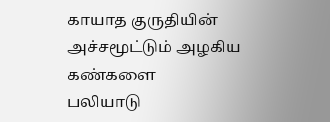காயாத குருதியின்
அச்சமூட்டும் அழகிய கண்களை
பலியாடு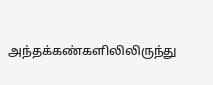அந்தக்கண்களிலிலிருந்து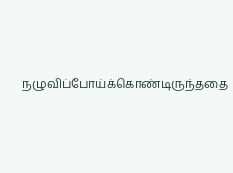நழுவிப்போய்க்கொண்டிருந்ததை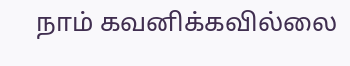நாம் கவனிக்கவில்லை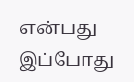என்பது இப்போது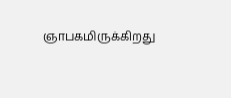ஞாபகமிருக்கிறது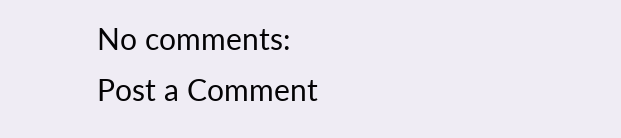No comments:
Post a Comment